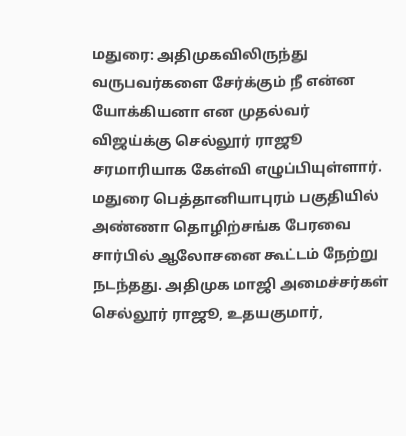மதுரை: அதிமுகவிலிருந்து வருபவர்களை சேர்க்கும் நீ என்ன யோக்கியனா என முதல்வர் விஜய்க்கு செல்லூர் ராஜூ சரமாரியாக கேள்வி எழுப்பியுள்ளார். மதுரை பெத்தானியாபுரம் பகுதியில் அண்ணா தொழிற்சங்க பேரவை சார்பில் ஆலோசனை கூட்டம் நேற்று நடந்தது. அதிமுக மாஜி அமைச்சர்கள் செல்லூர் ராஜூ, உதயகுமார்,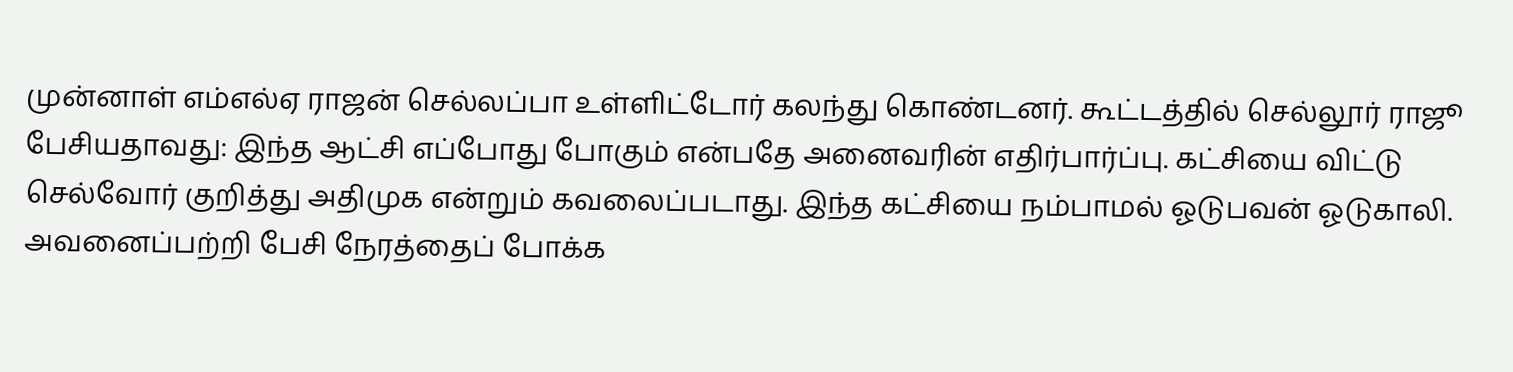முன்னாள் எம்எல்ஏ ராஜன் செல்லப்பா உள்ளிட்டோர் கலந்து கொண்டனர். கூட்டத்தில் செல்லூர் ராஜூ பேசியதாவது: இந்த ஆட்சி எப்போது போகும் என்பதே அனைவரின் எதிர்பார்ப்பு. கட்சியை விட்டு செல்வோர் குறித்து அதிமுக என்றும் கவலைப்படாது. இந்த கட்சியை நம்பாமல் ஓடுபவன் ஓடுகாலி. அவனைப்பற்றி பேசி நேரத்தைப் போக்க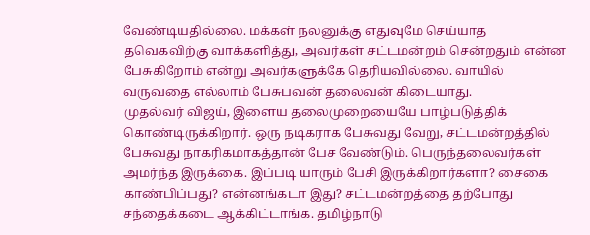வேண்டியதில்லை. மக்கள் நலனுக்கு எதுவுமே செய்யாத தவெகவிற்கு வாக்களித்து, அவர்கள் சட்டமன்றம் சென்றதும் என்ன பேசுகிறோம் என்று அவர்களுக்கே தெரியவில்லை. வாயில் வருவதை எல்லாம் பேசுபவன் தலைவன் கிடையாது.
முதல்வர் விஜய், இளைய தலைமுறையையே பாழ்படுத்திக் கொண்டிருக்கிறார். ஒரு நடிகராக பேசுவது வேறு, சட்டமன்றத்தில் பேசுவது நாகரிகமாகத்தான் பேச வேண்டும். பெருந்தலைவர்கள் அமர்ந்த இருக்கை. இப்படி யாரும் பேசி இருக்கிறார்களா? சைகை காண்பிப்பது? என்னங்கடா இது? சட்டமன்றத்தை தற்போது சந்தைக்கடை ஆக்கிட்டாங்க. தமிழ்நாடு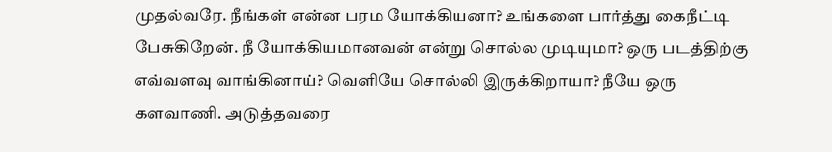முதல்வரே. நீங்கள் என்ன பரம யோக்கியனா? உங்களை பார்த்து கைநீட்டி பேசுகிறேன். நீ யோக்கியமானவன் என்று சொல்ல முடியுமா? ஒரு படத்திற்கு எவ்வளவு வாங்கினாய்? வெளியே சொல்லி இருக்கிறாயா? நீயே ஒரு களவாணி. அடுத்தவரை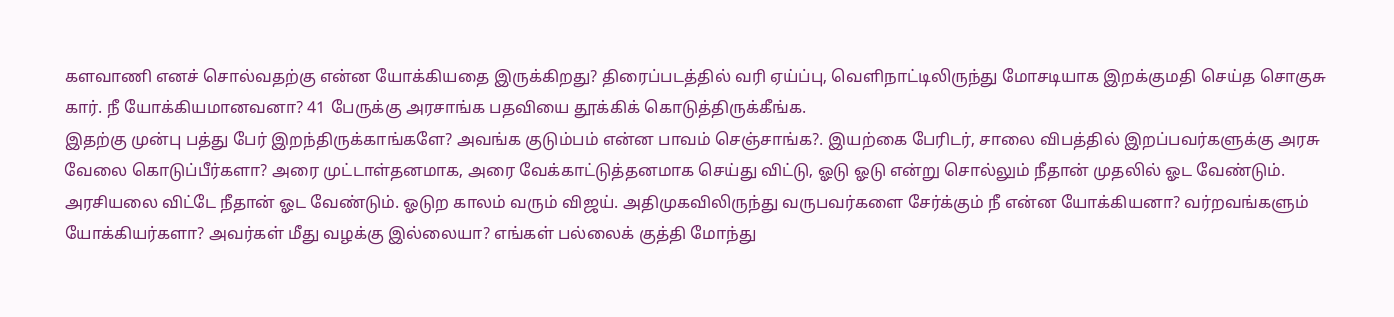களவாணி எனச் சொல்வதற்கு என்ன யோக்கியதை இருக்கிறது? திரைப்படத்தில் வரி ஏய்ப்பு, வெளிநாட்டிலிருந்து மோசடியாக இறக்குமதி செய்த சொகுசு கார். நீ யோக்கியமானவனா? 41 பேருக்கு அரசாங்க பதவியை தூக்கிக் கொடுத்திருக்கீங்க.
இதற்கு முன்பு பத்து பேர் இறந்திருக்காங்களே? அவங்க குடும்பம் என்ன பாவம் செஞ்சாங்க?. இயற்கை பேரிடர், சாலை விபத்தில் இறப்பவர்களுக்கு அரசு வேலை கொடுப்பீர்களா? அரை முட்டாள்தனமாக, அரை வேக்காட்டுத்தனமாக செய்து விட்டு, ஓடு ஓடு என்று சொல்லும் நீதான் முதலில் ஓட வேண்டும். அரசியலை விட்டே நீதான் ஓட வேண்டும். ஓடுற காலம் வரும் விஜய். அதிமுகவிலிருந்து வருபவர்களை சேர்க்கும் நீ என்ன யோக்கியனா? வர்றவங்களும் யோக்கியர்களா? அவர்கள் மீது வழக்கு இல்லையா? எங்கள் பல்லைக் குத்தி மோந்து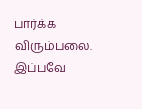பார்க்க விரும்பலை. இப்பவே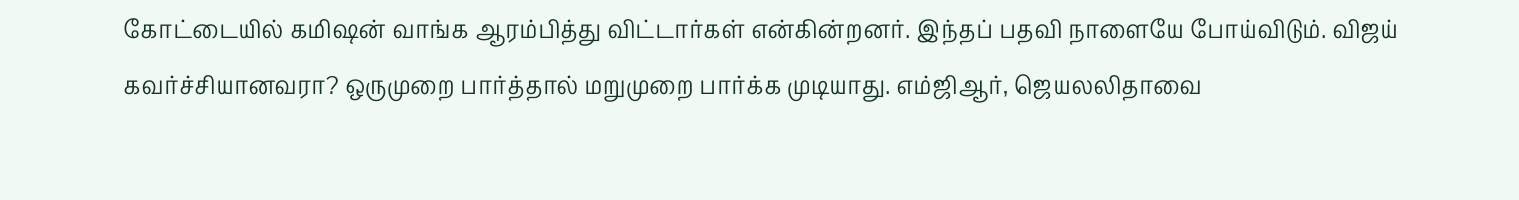கோட்டையில் கமிஷன் வாங்க ஆரம்பித்து விட்டார்கள் என்கின்றனர். இந்தப் பதவி நாளையே போய்விடும். விஜய் கவர்ச்சியானவரா? ஒருமுறை பார்த்தால் மறுமுறை பார்க்க முடியாது. எம்ஜிஆர், ஜெயலலிதாவை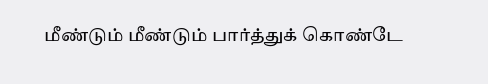மீண்டும் மீண்டும் பார்த்துக் கொண்டே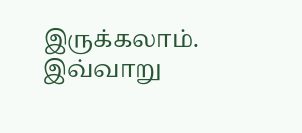இருக்கலாம். இவ்வாறு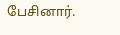பேசினார்.